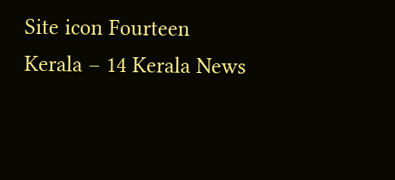Site icon Fourteen Kerala – 14 Kerala News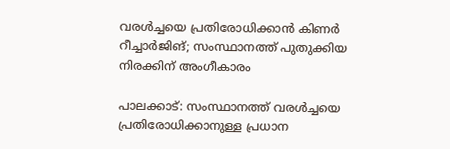വരള്‍ച്ചയെ പ്രതിരോധിക്കാന്‍ കിണര്‍ റീച്ചാര്‍ജിങ്; സംസ്ഥാനത്ത് പുതുക്കിയ നിരക്കിന് അംഗീകാരം

പാലക്കാട്: സംസ്ഥാനത്ത് വരള്‍ച്ചയെ പ്രതിരോധിക്കാനുള്ള പ്രധാന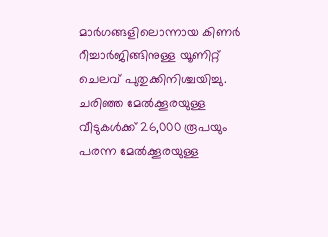മാര്‍ഗങ്ങളിലൊന്നായ കിണര്‍ റീച്ചാര്‍ജിങ്ങിനുള്ള യൂണിറ്റ് ചെലവ് പുതുക്കിനിശ്ചയിച്ചു. ചരിഞ്ഞ മേല്‍ക്കൂരയുള്ള വീടുകള്‍ക്ക് 26,000 രൂപയും പരന്ന മേല്‍ക്കൂരയുള്ള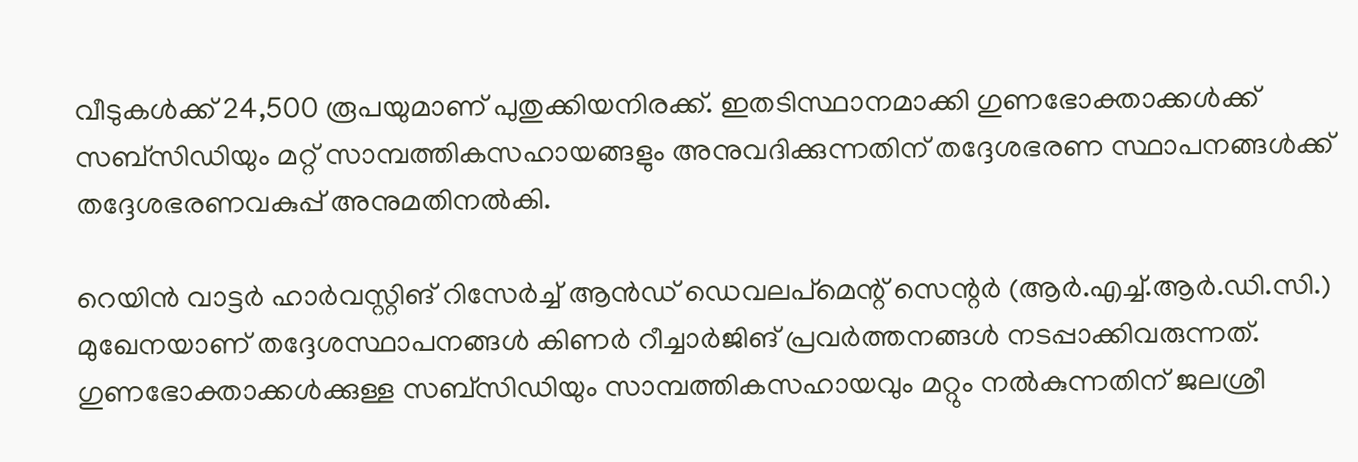വീടുകള്‍ക്ക് 24,500 രൂപയുമാണ് പുതുക്കിയനിരക്ക്. ഇതടിസ്ഥാനമാക്കി ഗുണഭോക്താക്കള്‍ക്ക് സബ്സിഡിയും മറ്റ് സാമ്പത്തികസഹായങ്ങളും അനുവദിക്കുന്നതിന് തദ്ദേശഭരണ സ്ഥാപനങ്ങള്‍ക്ക് തദ്ദേശഭരണവകുപ്പ് അനുമതിനല്‍കി.

റെയിന്‍ വാട്ടര്‍ ഹാര്‍വസ്റ്റിങ് റിസേര്‍ച്ച് ആന്‍ഡ് ഡെവലപ്‌മെന്റ് സെന്റര്‍ (ആര്‍.എച്ച്.ആര്‍.ഡി.സി.) മുഖേനയാണ് തദ്ദേശസ്ഥാപനങ്ങള്‍ കിണര്‍ റീച്ചാര്‍ജിങ് പ്രവര്‍ത്തനങ്ങള്‍ നടപ്പാക്കിവരുന്നത്. ഗുണഭോക്താക്കള്‍ക്കുള്ള സബ്സിഡിയും സാമ്പത്തികസഹായവും മറ്റും നല്‍കുന്നതിന് ജലശ്രീ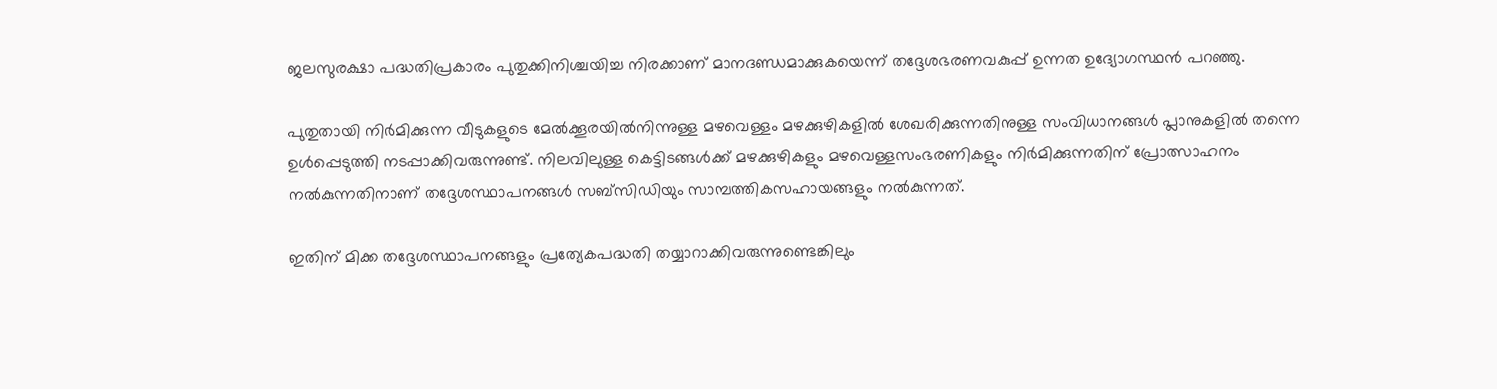ജലസുരക്ഷാ പദ്ധതിപ്രകാരം പുതുക്കിനിശ്ചയിച്ച നിരക്കാണ് മാനദണ്ഡമാക്കുകയെന്ന് തദ്ദേശഭരണവകുപ്പ് ഉന്നത ഉദ്യോഗസ്ഥന്‍ പറഞ്ഞു.

പുതുതായി നിര്‍മിക്കുന്ന വീടുകളുടെ മേല്‍ക്കൂരയില്‍നിന്നുള്ള മഴവെള്ളം മഴക്കുഴികളില്‍ ശേഖരിക്കുന്നതിനുള്ള സംവിധാനങ്ങള്‍ പ്ലാനുകളില്‍ തന്നെ ഉള്‍പ്പെടുത്തി നടപ്പാക്കിവരുന്നുണ്ട്. നിലവിലുള്ള കെട്ടിടങ്ങള്‍ക്ക് മഴക്കുഴികളും മഴവെള്ളസംഭരണികളും നിര്‍മിക്കുന്നതിന് പ്രോത്സാഹനം നല്‍കുന്നതിനാണ് തദ്ദേശസ്ഥാപനങ്ങള്‍ സബ്സിഡിയും സാമ്പത്തികസഹായങ്ങളും നല്‍കുന്നത്.

ഇതിന് മിക്ക തദ്ദേശസ്ഥാപനങ്ങളും പ്രത്യേകപദ്ധതി തയ്യാറാക്കിവരുന്നുണ്ടെങ്കിലും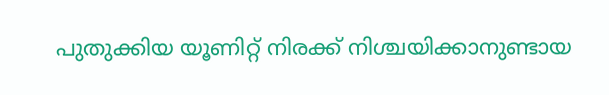പുതുക്കിയ യൂണിറ്റ് നിരക്ക് നിശ്ചയിക്കാനുണ്ടായ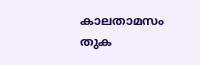കാലതാമസം തുക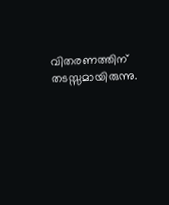വിതരണത്തിന് തടസ്സമായിരുന്നു.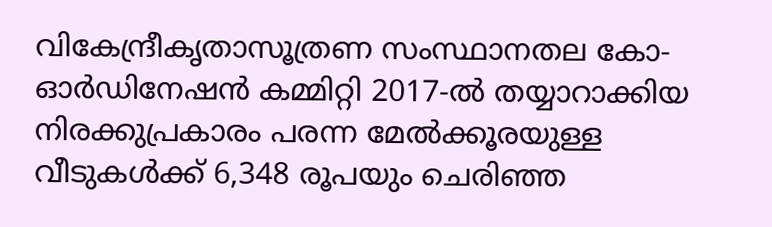വികേന്ദ്രീകൃതാസൂത്രണ സംസ്ഥാനതല കോ-ഓര്‍ഡിനേഷന്‍ കമ്മിറ്റി 2017-ല്‍ തയ്യാറാക്കിയ നിരക്കുപ്രകാരം പരന്ന മേല്‍ക്കൂരയുള്ള വീടുകള്‍ക്ക് 6,348 രൂപയും ചെരിഞ്ഞ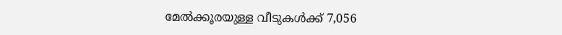മേല്‍ക്കൂരയുള്ള വീടുകള്‍ക്ക് 7,056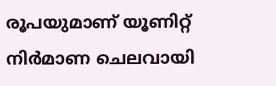രൂപയുമാണ് യൂണിറ്റ് നിര്‍മാണ ചെലവായി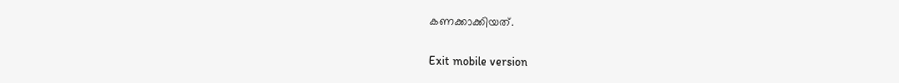കണക്കാക്കിയത്.

Exit mobile version